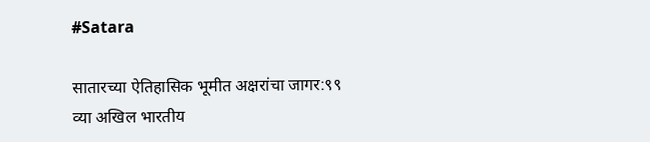#Satara

सातारच्या ऐतिहासिक भूमीत अक्षरांचा जागर:९९ व्या अखिल भारतीय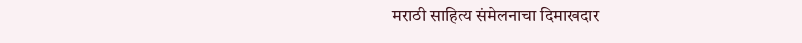मराठी साहित्य संमेलनाचा दिमाखदार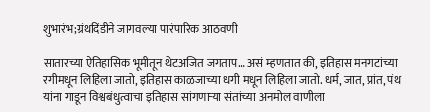शुभारंभ;ग्रंथदिंडीने जागवल्या पारंपारिक आठवणी

सातारच्या ऐतिहासिक भूमीतून थेटअजित जगताप… असं म्हणतात की, इतिहास मनगटांच्या रगीमधून लिहिला जातो, इतिहास काळजाच्या धगी मधून लिहिला जातो. धर्म, जात, प्रांत, पंथ यांना गाडून विश्वबंधुत्वाचा इतिहास सांगणाऱ्या संतांच्या अनमोल वाणीला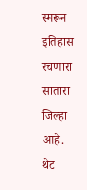स्मरून इतिहास रचणारा सातारा जिल्हा आहे. थेट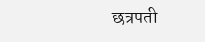छत्रपती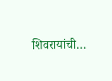शिवरायांची…